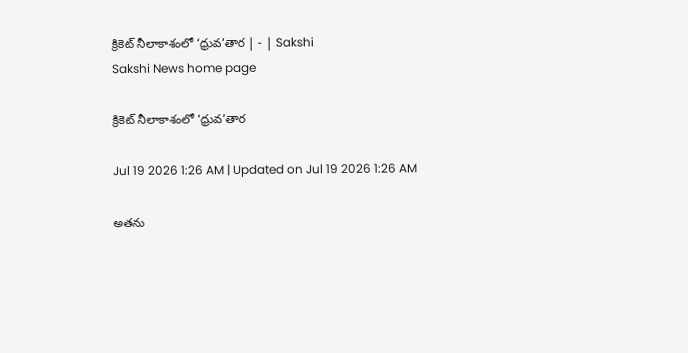క్రికెట్‌ నీలాకాశంలో ‘ధ్రువ’తార | - | Sakshi
Sakshi News home page

క్రికెట్‌ నీలాకాశంలో ‘ధ్రువ’తార

Jul 19 2026 1:26 AM | Updated on Jul 19 2026 1:26 AM

అతను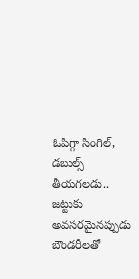ఓపిగ్గా సింగిల్‌, డబుల్స్‌ తీయగలడు.. జట్టుకు అవసరమైనప్పుడు బౌండరీలతో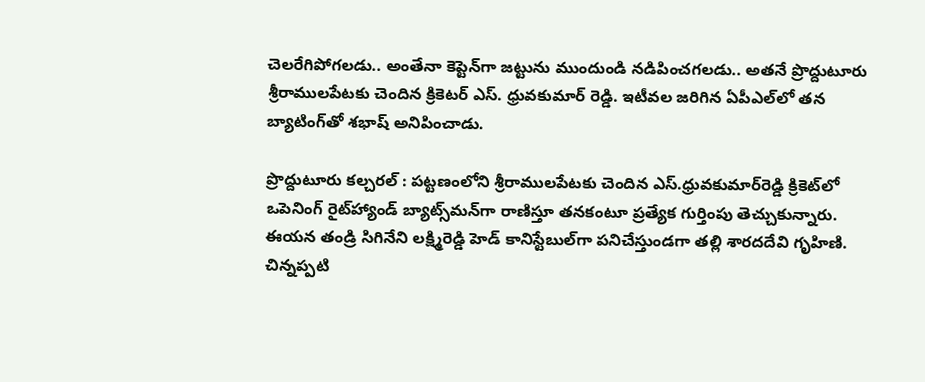చెలరేగిపోగలడు.. అంతేనా కెప్టెన్‌గా జట్టును ముందుండి నడిపించగలడు.. అతనే ప్రొద్దుటూరు శ్రీరాములపేటకు చెందిన క్రికెటర్‌ ఎస్‌. ధ్రువకుమార్‌ రెడ్డి. ఇటీవల జరిగిన ఏపీఎల్‌లో తన బ్యాటింగ్‌తో శభాష్‌ అనిపించాడు.

ప్రొద్దుటూరు కల్చరల్‌ : పట్టణంలోని శ్రీరాములపేటకు చెందిన ఎస్‌.ధ్రువకుమార్‌రెడ్డి క్రికెట్‌లో ఒపెనింగ్‌ రైట్‌హ్యాండ్‌ బ్యాట్స్‌మన్‌గా రాణిస్తూ తనకంటూ ప్రత్యేక గుర్తింపు తెచ్చుకున్నారు. ఈయన తండ్రి సిగినేని లక్ష్మిరెడ్డి హెడ్‌ కానిస్టేబుల్‌గా పనిచేస్తుండగా తల్లి శారదదేవి గృహిణి. చిన్నప్పటి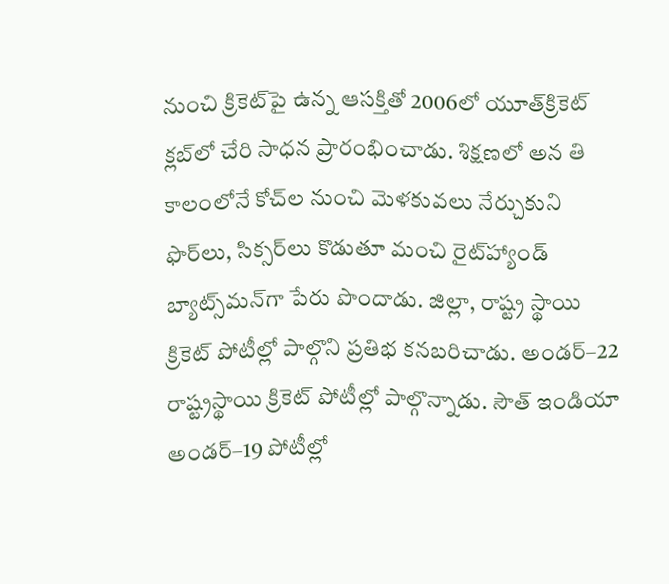నుంచి క్రికెట్‌పై ఉన్న ఆసక్తితో 2006లో యూత్‌క్రికెట్‌ క్లబ్‌లో చేరి సాధన ప్రారంభించాడు. శిక్షణలో అన తి కాలంలోనే కోచ్‌ల నుంచి మెళకువలు నేర్చుకుని ఫొర్‌లు, సిక్సర్‌లు కొడుతూ మంచి రైట్‌హ్యాండ్‌ బ్యాట్స్‌మన్‌గా పేరు పొందాడు. జిల్లా, రాష్ట్ర స్థాయి క్రికెట్‌ పోటీల్లో పాల్గొని ప్రతిభ కనబరిచాడు. అండర్‌–22 రాష్ట్రస్థాయి క్రికెట్‌ పోటీల్లో పాల్గొన్నాడు. సౌత్‌ ఇండియా అండర్‌–19 పోటీల్లో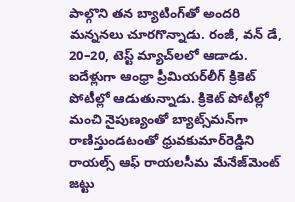పాల్గొని తన బ్యాటింగ్‌తో అందరి మన్ననలు చూరగొన్నాడు. రంజీ, వన్‌ డే, 20–20, టెస్ట్‌ మ్యాచ్‌లలో ఆడాడు. ఐదేళ్లుగా ఆంధ్రా ప్రీమియర్‌లీగ్‌ క్రికెట్‌ పోటీల్లో ఆడుతున్నాడు. క్రికెట్‌ పోటీల్లో మంచి నైపుణ్యంతో బ్యాట్స్‌మన్‌గా రాణిస్తుండటంతో ధ్రువకుమార్‌రెడ్డిని రాయల్స్‌ ఆఫ్‌ రాయలసీమ మేనేజ్‌మెంట్‌ జట్టు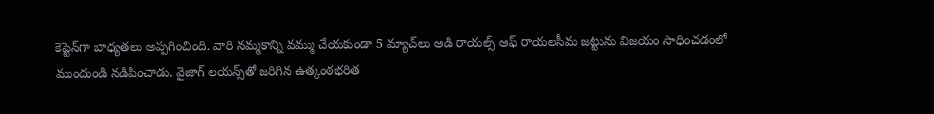కెప్టెన్‌గా బాధ్యతలు అప్పగించింది. వారి నమ్మకాన్ని వమ్ము చేయకుండా 5 మ్యాచ్‌లు ఆడి రాయల్స్‌ ఆఫ్‌ రాయలసీమ జట్టును విజయం సాధించడంలో ముందుండి నడిపించాడు. వైజాగ్‌ లయన్స్‌తో జరిగిన ఉత్కంఠభరిత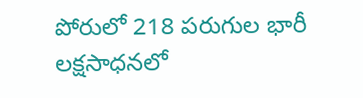పోరులో 218 పరుగుల భారీ లక్షసాధనలో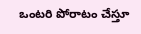ఒంటరి పోరాటం చేస్తూ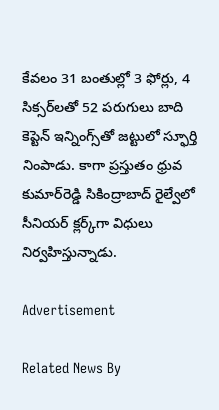కేవలం 31 బంతుల్లో 3 ఫోర్లు, 4 సిక్సర్‌లతో 52 పరుగులు బాది కెప్టెన్‌ ఇన్నింగ్స్‌తో జట్టులో స్ఫూర్తి నింపాడు. కాగా ప్రస్తుతం ధ్రువ కుమార్‌రెడ్డి సికింద్రాబాద్‌ రైల్వేలో సీనియర్‌ క్లర్క్‌గా విధులు నిర్వహిస్తున్నాడు.

Advertisement

Related News By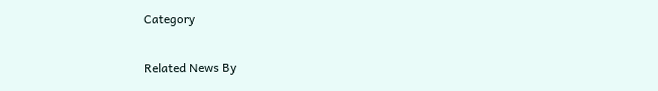Category

Related News By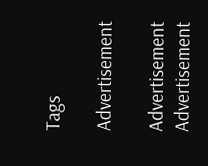Tags

Advertisement

Advertisement
Advertisement